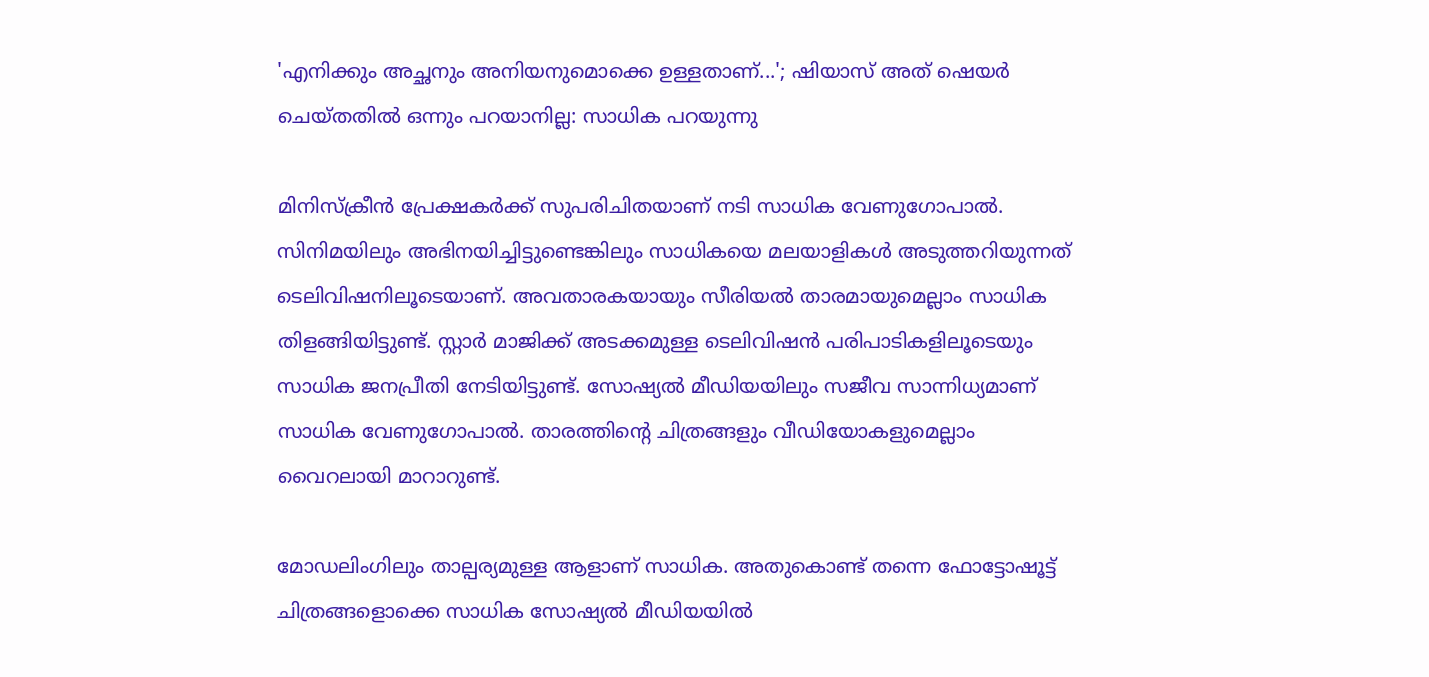'എനിക്കും അച്ഛനും അനിയനുമൊക്കെ ഉള്ളതാണ്...'; ഷിയാസ് അത് ഷെയർ ചെയ്തതിൽ ഒന്നും പറയാനില്ല: സാധിക പറയുന്നു

മിനിസ്ക്രീൻ പ്രേക്ഷകർക്ക് സുപരിചിതയാണ് നടി സാധിക വേണുഗോപാല്‍. സിനിമയിലും അഭിനയിച്ചിട്ടുണ്ടെങ്കിലും സാധികയെ മലയാളികള്‍ അടുത്തറിയുന്നത് ടെലിവിഷനിലൂടെയാണ്. അവതാരകയായും സീരിയല്‍ താരമായുമെല്ലാം സാധിക തിളങ്ങിയിട്ടുണ്ട്. സ്റ്റാര്‍ മാജിക്ക് അടക്കമുള്ള ടെലിവിഷൻ പരിപാടികളിലൂടെയും സാധിക ജനപ്രീതി നേടിയിട്ടുണ്ട്. സോഷ്യല്‍ മീഡിയയിലും സജീവ സാന്നിധ്യമാണ് സാധിക വേണുഗോപാൽ. താരത്തിന്റെ ചിത്രങ്ങളും വീഡിയോകളുമെല്ലാം വൈറലായി മാറാറുണ്ട്.

മോഡലിംഗിലും താല്പര്യമുള്ള ആളാണ് സാധിക. അതുകൊണ്ട് തന്നെ ഫോട്ടോഷൂട്ട് ചിത്രങ്ങളൊക്കെ സാധിക സോഷ്യൽ മീഡിയയിൽ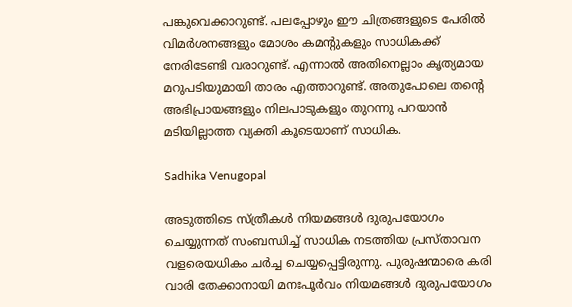പങ്കുവെക്കാറുണ്ട്. പലപ്പോഴും ഈ ചിത്രങ്ങളുടെ പേരിൽ വിമർശനങ്ങളും മോശം കമന്റുകളും സാധികക്ക് നേരിടേണ്ടി വരാറുണ്ട്. എന്നാൽ അതിനെല്ലാം കൃത്യമായ മറുപടിയുമായി താരം എത്താറുണ്ട്. അതുപോലെ തന്റെ അഭിപ്രായങ്ങളും നിലപാടുകളും തുറന്നു പറയാൻ മടിയില്ലാത്ത വ്യക്തി കൂടെയാണ് സാധിക.

Sadhika Venugopal

അടുത്തിടെ സ്ത്രീകൾ നിയമങ്ങൾ ദുരുപയോഗം ചെയ്യുന്നത് സംബന്ധിച്ച് സാധിക നടത്തിയ പ്രസ്താവന വളരെയധികം ചർച്ച ചെയ്യപ്പെട്ടിരുന്നു. പുരുഷന്മാരെ കരി വാരി തേക്കാനായി മനഃപൂർവം നിയമങ്ങൾ ദുരുപയോഗം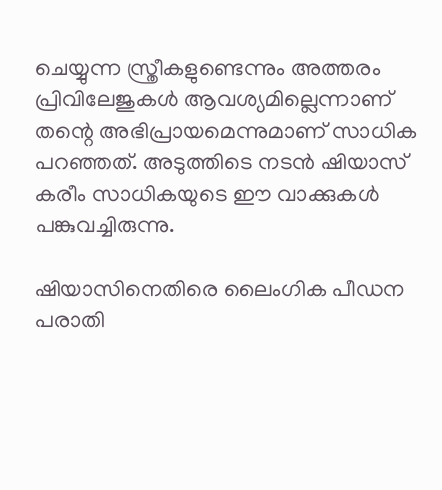ചെയ്യുന്ന സ്ത്രീകളുണ്ടെന്നും അത്തരം പ്രിവിലേജുകൾ ആവശ്യമില്ലെന്നാണ് തന്റെ അഭിപ്രായമെന്നുമാണ് സാധിക പറഞ്ഞത്. അടുത്തിടെ നടൻ ഷിയാസ് കരീം സാധികയുടെ ഈ വാക്കുകൾ പങ്കുവച്ചിരുന്നു.

ഷിയാസിനെതിരെ ലൈംഗിക പീഡന പരാതി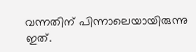വന്നതിന് പിന്നാലെയായിരുന്നു ഇത്.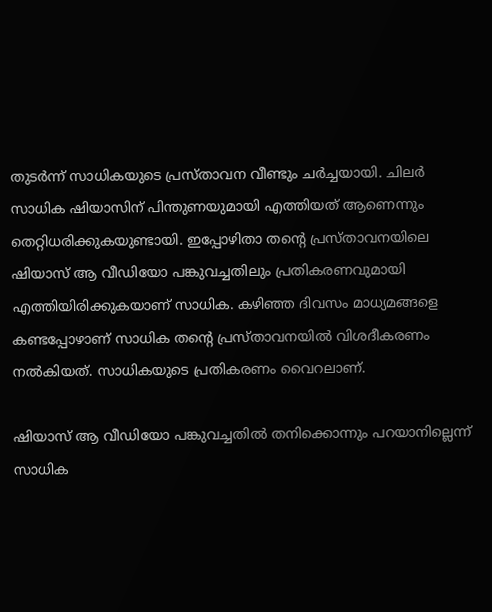തുടർന്ന് സാധികയുടെ പ്രസ്താവന വീണ്ടും ചർച്ചയായി. ചിലർ സാധിക ഷിയാസിന് പിന്തുണയുമായി എത്തിയത് ആണെന്നും തെറ്റിധരിക്കുകയുണ്ടായി. ഇപ്പോഴിതാ തന്റെ പ്രസ്താവനയിലെ ഷിയാസ് ആ വീഡിയോ പങ്കുവച്ചതിലും പ്രതികരണവുമായി എത്തിയിരിക്കുകയാണ് സാധിക. കഴിഞ്ഞ ദിവസം മാധ്യമങ്ങളെ കണ്ടപ്പോഴാണ് സാധിക തന്റെ പ്രസ്താവനയിൽ വിശദീകരണം നൽകിയത്. സാധികയുടെ പ്രതികരണം വൈറലാണ്.

ഷിയാസ് ആ വീഡിയോ പങ്കുവച്ചതിൽ തനിക്കൊന്നും പറയാനില്ലെന്ന് സാധിക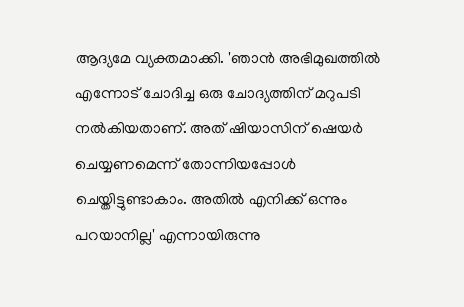ആദ്യമേ വ്യക്തമാക്കി. 'ഞാന്‍ അഭിമുഖത്തിൽ എന്നോട് ചോദിച്ച ഒരു ചോദ്യത്തിന് മറുപടി നൽകിയതാണ്. അത് ഷിയാസിന് ഷെയര്‍ ചെയ്യണമെന്ന് തോന്നിയപ്പോൾ ചെയ്തിട്ടുണ്ടാകാം. അതിൽ എനിക്ക് ഒന്നും പറയാനില്ല' എന്നായിരുന്നു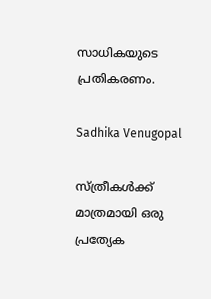സാധികയുടെ പ്രതികരണം.

Sadhika Venugopal

സ്ത്രീകള്‍ക്ക് മാത്രമായി ഒരു പ്രത്യേക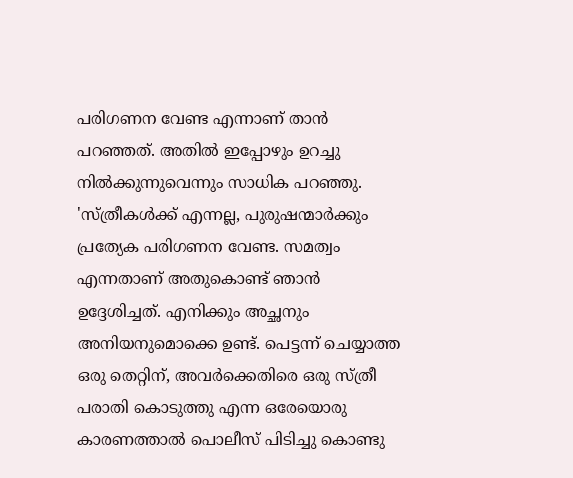പരിഗണന വേണ്ട എന്നാണ് താൻ പറഞ്ഞത്. അതിൽ ഇപ്പോഴും ഉറച്ചു നിൽക്കുന്നുവെന്നും സാധിക പറഞ്ഞു. 'സ്ത്രീകള്‍ക്ക് എന്നല്ല, പുരുഷന്മാര്‍ക്കും പ്രത്യേക പരിഗണന വേണ്ട. സമത്വം എന്നതാണ് അതുകൊണ്ട് ഞാന്‍ ഉദ്ദേശിച്ചത്. എനിക്കും അച്ഛനും അനിയനുമൊക്കെ ഉണ്ട്. പെട്ടന്ന് ചെയ്യാത്ത ഒരു തെറ്റിന്, അവര്‍ക്കെതിരെ ഒരു സ്ത്രീ പരാതി കൊടുത്തു എന്ന ഒരേയൊരു കാരണത്താല്‍ പൊലീസ് പിടിച്ചു കൊണ്ടു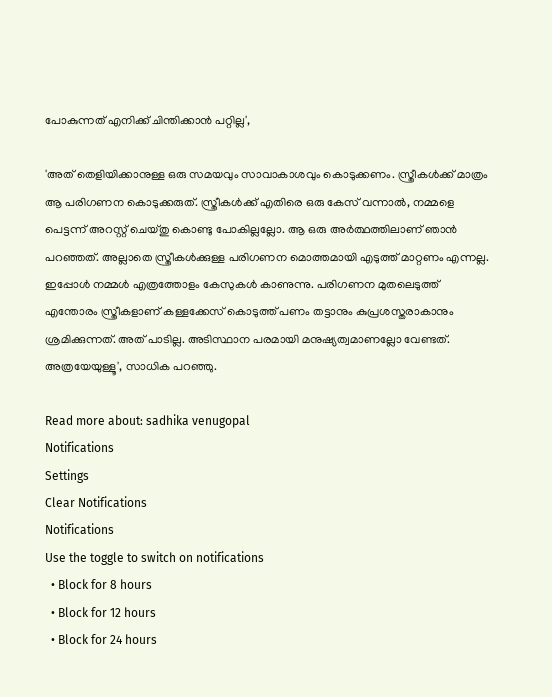പോകുന്നത് എനിക്ക് ചിന്തിക്കാന്‍ പറ്റില്ല',

'അത് തെളിയിക്കാനുള്ള ഒരു സമയവും സാവാകാശവും കൊടുക്കണം. സ്ത്രീകള്‍ക്ക് മാത്രം ആ പരിഗണന കൊടുക്കരുത്. സ്ത്രീകള്‍ക്ക് എതിരെ ഒരു കേസ് വന്നാല്‍, നമ്മളെ പെട്ടന്ന് അറസ്റ്റ് ചെയ്തു കൊണ്ടു പോകില്ലല്ലോ. ആ ഒരു അര്‍ത്ഥത്തിലാണ് ഞാന്‍ പറഞ്ഞത്. അല്ലാതെ സ്ത്രീകള്‍ക്കുള്ള പരിഗണന മൊത്തമായി എടുത്ത് മാറ്റണം എന്നല്ല. ഇപ്പോള്‍ നമ്മള്‍ എത്രത്തോളം കേസുകള്‍ കാണുന്നു. പരിഗണന മുതലെടുത്ത് എന്തോരം സ്ത്രീകളാണ് കള്ളക്കേസ് കൊടുത്ത് പണം തട്ടാനും കുപ്രശസ്തരാകാനും ശ്രമിക്കുന്നത്. അത് പാടില്ല. അടിസ്ഥാന പരമായി മനുഷ്യത്വമാണല്ലോ വേണ്ടത്. അത്രയേയുള്ളൂ', സാധിക പറഞ്ഞു.

Read more about: sadhika venugopal
Notifications
Settings
Clear Notifications
Notifications
Use the toggle to switch on notifications
  • Block for 8 hours
  • Block for 12 hours
  • Block for 24 hours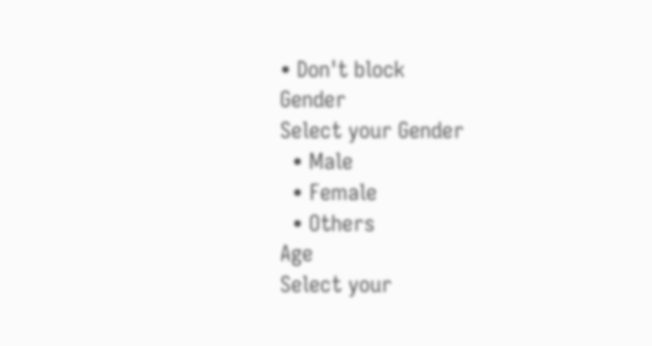• Don't block
Gender
Select your Gender
  • Male
  • Female
  • Others
Age
Select your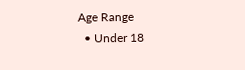Age Range
  • Under 18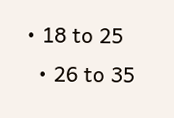• 18 to 25
  • 26 to 35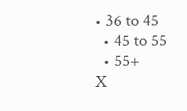• 36 to 45
  • 45 to 55
  • 55+
X